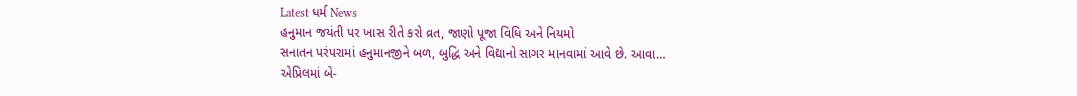Latest ધર્મ News
હનુમાન જયંતી પર ખાસ રીતે કરો વ્રત, જાણો પૂજા વિધિ અને નિયમો
સનાતન પરંપરામાં હનુમાનજીને બળ, બુદ્ધિ અને વિદ્યાનો સાગર માનવામાં આવે છે. આવા…
એપ્રિલમાં બે-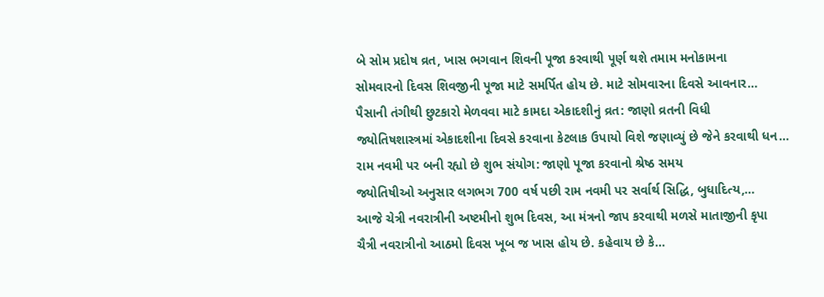બે સોમ પ્રદોષ વ્રત, ખાસ ભગવાન શિવની પૂજા કરવાથી પૂર્ણ થશે તમામ મનોકામના
સોમવારનો દિવસ શિવજીની પૂજા માટે સમર્પિત હોય છે. માટે સોમવારના દિવસે આવનાર…
પૈસાની તંગીથી છુટકારો મેળવવા માટે કામદા એકાદશીનું વ્રત: જાણો વ્રતની વિધી
જ્યોતિષશાસ્ત્રમાં એકાદશીના દિવસે કરવાના કેટલાક ઉપાયો વિશે જણાવ્યું છે જેને કરવાથી ધન…
રામ નવમી પર બની રહ્યો છે શુભ સંયોગ: જાણો પૂજા કરવાનો શ્રેષ્ઠ સમય
જ્યોતિષીઓ અનુસાર લગભગ 700 વર્ષ પછી રામ નવમી પર સર્વાર્થ સિદ્ધિ, બુધાદિત્ય,…
આજે ચેત્રી નવરાત્રીની અષ્ટમીનો શુભ દિવસ, આ મંત્રનો જાપ કરવાથી મળસે માતાજીની કૃપા
ચૈત્રી નવરાત્રીનો આઠમો દિવસ ખૂબ જ ખાસ હોય છે. કહેવાય છે કે…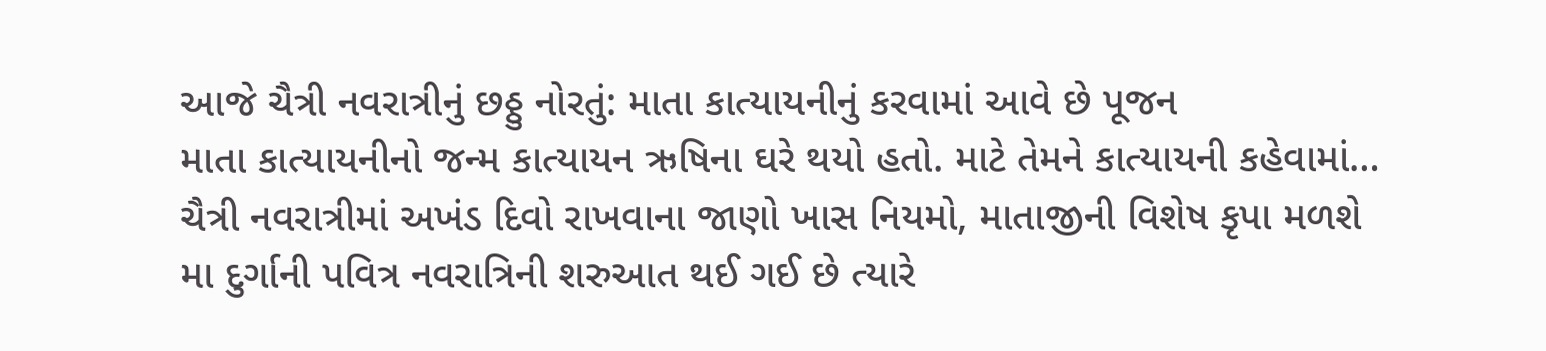આજે ચૈત્રી નવરાત્રીનું છઠ્ઠુ નોરતું: માતા કાત્યાયનીનું કરવામાં આવે છે પૂજન
માતા કાત્યાયનીનો જન્મ કાત્યાયન ઋષિના ઘરે થયો હતો. માટે તેમને કાત્યાયની કહેવામાં…
ચૈત્રી નવરાત્રીમાં અખંડ દિવો રાખવાના જાણો ખાસ નિયમો, માતાજીની વિશેષ કૃપા મળશે
મા દુર્ગાની પવિત્ર નવરાત્રિની શરુઆત થઈ ગઈ છે ત્યારે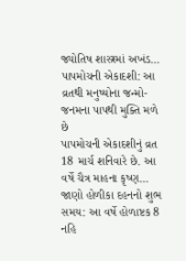જ્યોતિષ શાસ્ત્રમાં અખંડ…
પાપમોચની એકાદશી: આ વ્રતથી મનુષ્યોના જન્મો-જનમના પાપથી મુક્તિ મળે છે
પાપમોચની એકાદશીનું વ્રત 18 માર્ચ શનિવારે છે. આ વર્ષે ચૈત્ર માહના કૃષ્ણ…
જાણો હોળીકા દહનનો શુભ સમય: આ વર્ષે હોળાષ્ટક 8 નહિ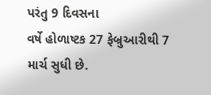પરંતુ 9 દિવસના
વર્ષે હોળાષ્ટક 27 ફેબ્રુઆરીથી 7 માર્ચ સુધી છે.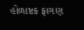હોળાષ્ટક ફાગણ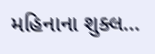મહિનાના શુક્લ…